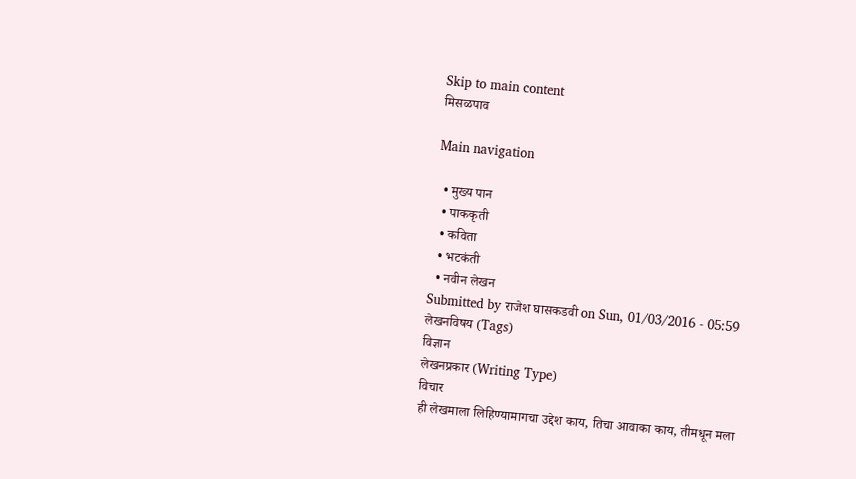Skip to main content
मिसळपाव

Main navigation

  • मुख्य पान
  • पाककृती
  • कविता
  • भटकंती
  • नवीन लेखन
Submitted by राजेश घासकडवी on Sun, 01/03/2016 - 05:59
लेखनविषय (Tags)
विज्ञान
लेखनप्रकार (Writing Type)
विचार
ही लेखमाला लिहिण्यामागचा उद्देश काय, तिचा आवाका काय, तीमधून मला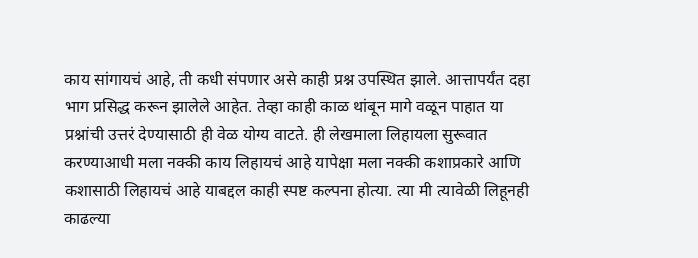काय सांगायचं आहे, ती कधी संपणार असे काही प्रश्न उपस्थित झाले. आत्तापर्यंत दहा भाग प्रसिद्ध करून झालेले आहेत. तेव्हा काही काळ थांबून मागे वळून पाहात या प्रश्नांची उत्तरं देण्यासाठी ही वेळ योग्य वाटते. ही लेखमाला लिहायला सुरूवात करण्याआधी मला नक्की काय लिहायचं आहे यापेक्षा मला नक्की कशाप्रकारे आणि कशासाठी लिहायचं आहे याबद्दल काही स्पष्ट कल्पना होत्या. त्या मी त्यावेळी लिहूनही काढल्या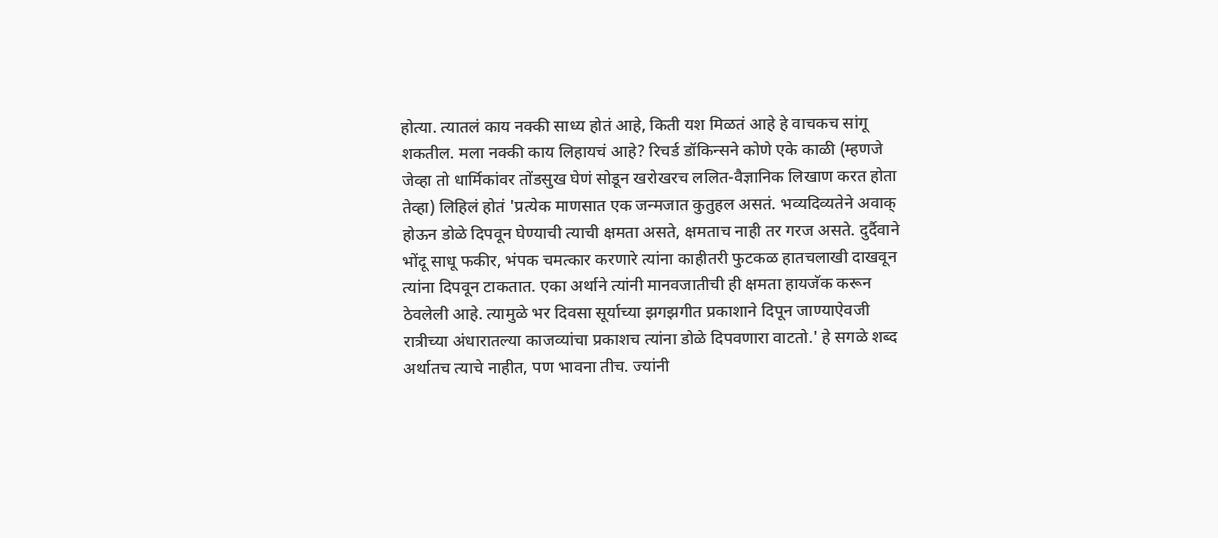होत्या. त्यातलं काय नक्की साध्य होतं आहे, किती यश मिळतं आहे हे वाचकच सांगू शकतील. मला नक्की काय लिहायचं आहे? रिचर्ड डॉकिन्सने कोणे एके काळी (म्हणजे जेव्हा तो धार्मिकांवर तोंडसुख घेणं सोडून खरोखरच ललित-वैज्ञानिक लिखाण करत होता तेव्हा) लिहिलं होतं 'प्रत्येक माणसात एक जन्मजात कुतुहल असतं. भव्यदिव्यतेने अवाक् होऊन डोळे दिपवून घेण्याची त्याची क्षमता असते, क्षमताच नाही तर गरज असते. दुर्दैवाने भोंदू साधू फकीर, भंपक चमत्कार करणारे त्यांना काहीतरी फुटकळ हातचलाखी दाखवून त्यांना दिपवून टाकतात. एका अर्थाने त्यांनी मानवजातीची ही क्षमता हायजॅक करून ठेवलेली आहे. त्यामुळे भर दिवसा सूर्याच्या झगझगीत प्रकाशाने दिपून जाण्याऐवजी रात्रीच्या अंधारातल्या काजव्यांचा प्रकाशच त्यांना डोळे दिपवणारा वाटतो.' हे सगळे शब्द अर्थातच त्याचे नाहीत, पण भावना तीच. ज्यांनी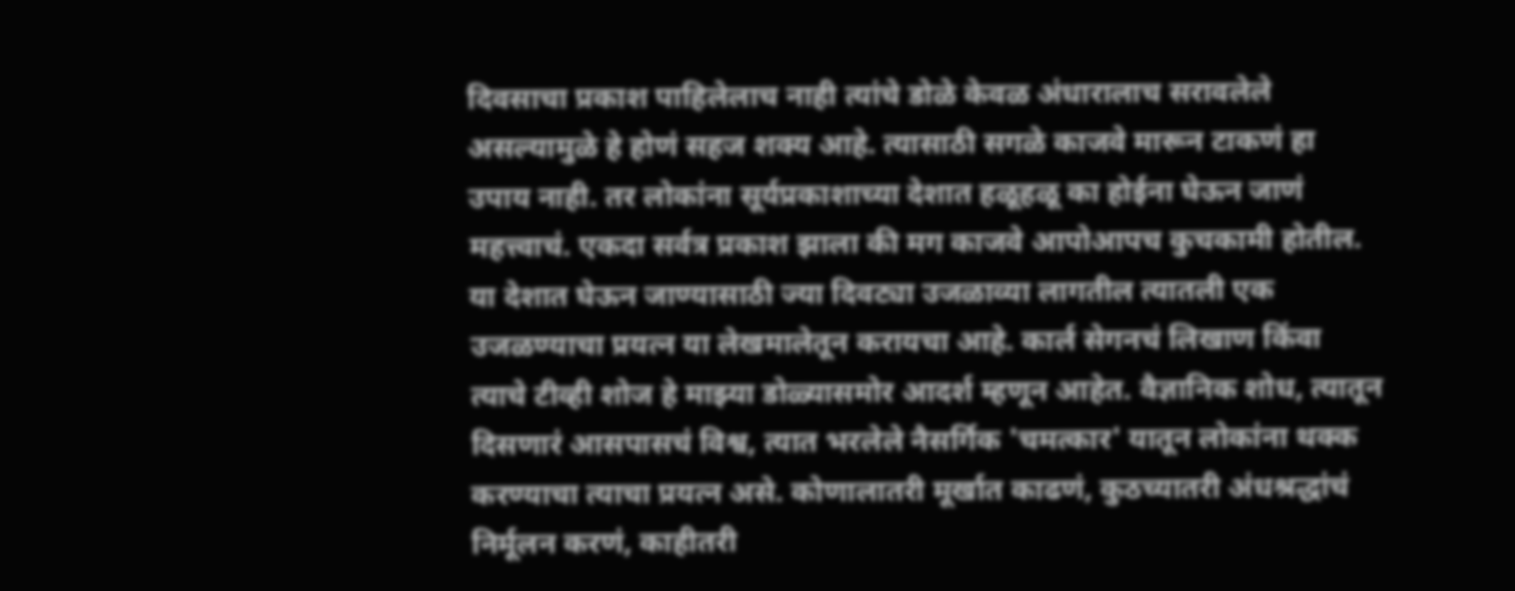दिवसाचा प्रकाश पाहिलेलाच नाही त्यांचे डोळे केवळ अंधारालाच सरावलेले असल्यामुळे हे होणं सहज शक्य आहे. त्यासाठी सगळे काजवे मारून टाकणं हा उपाय नाही. तर लोकांना सूर्यप्रकाशाच्या देशात हळूहळू का होईना घेऊन जाणं महत्त्वाचं. एकदा सर्वत्र प्रकाश झाला की मग काजवे आपोआपच कुचकामी होतील. या देशात घेऊन जाण्यासाठी ज्या दिवट्या उजळाव्या लागतील त्यातली एक उजळण्याचा प्रयत्न या लेखमालेतून करायचा आहे. कार्ल सेगनचं लिखाण किंवा त्याचे टीव्ही शोज हे माझ्या डोळ्यासमोर आदर्श म्हणून आहेत. वैज्ञानिक शोध, त्यातून दिसणारं आसपासचं विश्व, त्यात भरलेले नैसर्गिक 'चमत्कार' यातून लोकांना थक्क करण्याचा त्याचा प्रयत्न असे. कोणालातरी मूर्खात काढणं, कुठच्यातरी अंधश्रद्धांचं निर्मूलन करणं, काहीतरी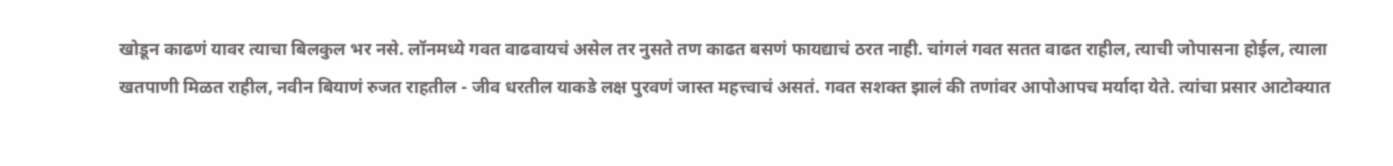खोडून काढणं यावर त्याचा बिलकुल भर नसे. लॉनमध्ये गवत वाढवायचं असेल तर नुसते तण काढत बसणं फायद्याचं ठरत नाही. चांगलं गवत सतत वाढत राहील, त्याची जोपासना होईल, त्याला खतपाणी मिळत राहील, नवीन बियाणं रुजत राहतील - जीव धरतील याकडे लक्ष पुरवणं जास्त महत्त्वाचं असतं. गवत सशक्त झालं की तणांवर आपोआपच मर्यादा येते. त्यांचा प्रसार आटोक्यात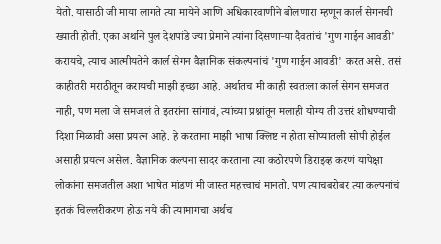येतो. यासाठी जी माया लागते त्या मायेने आणि अधिकारवाणीने बोलणारा म्हणून कार्ल सेगनची ख्याती होती. एका अर्थाने पुल देशपांडे ज्या प्रेमाने त्यांना दिसणाऱ्या दैवतांचं 'गुण गाईन आवडी' करायचे, त्याच आत्मीयतेने कार्ल सेगन वैज्ञानिक संकल्पनांचं 'गुण गाईन आवडी' करत असे. तसं काहीतरी मराठीतून करायची माझी इच्छा आहे. अर्थातच मी काही स्वतःला कार्ल सेगन समजत नाही, पण मला जे समजलं ते इतरांना सांगावं, त्यांच्या प्रश्नांतून मलाही योग्य ती उत्तरं शोधण्याची दिशा मिळावी असा प्रयत्न आहे. हे करताना माझी भाषा क्लिष्ट न होता सोप्यातली सोपी होईल असाही प्रयत्न असेल. वैज्ञानिक कल्पना सादर करताना त्या कठोरपणे डिराइव्ह करणं यापेक्षा लोकांना समजतील अशा भाषेत मांडणं मी जास्त महत्त्वाचं मानतो. पण त्याचबरोबर त्या कल्पनांचं इतकं चिल्लरीकरण होऊ नये की त्यामागचा अर्थच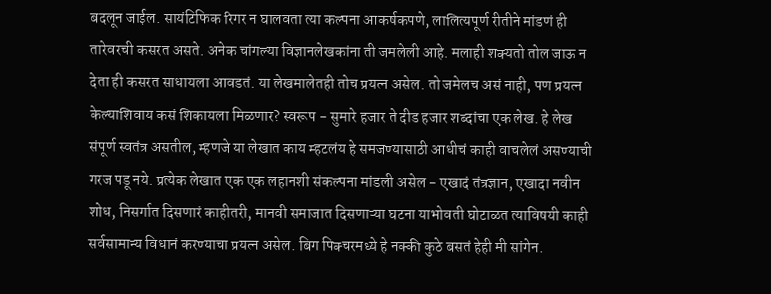बदलून जाईल. सायंटिफिक रिगर न घालवता त्या कल्पना आकर्षकपणे, लालित्यपूर्ण रीतीने मांडणं ही तारेवरची कसरत असते. अनेक चांगल्या विज्ञानलेखकांना ती जमलेली आहे. मलाही शक्यतो तोल जाऊ न देता ही कसरत साधायला आवडतं. या लेखमालेतही तोच प्रयत्न असेल. तो जमेलच असं नाही, पण प्रयत्न केल्याशिवाय कसं शिकायला मिळणार? स्वरूप - सुमारे हजार ते दीड हजार शब्दांचा एक लेख. हे लेख संपूर्ण स्वतंत्र असतील, म्हणजे या लेखात काय म्हटलंय हे समजण्यासाठी आधीचं काही वाचलेलं असण्याची गरज पडू नये. प्रत्येक लेखात एक एक लहानशी संकल्पना मांडली असेल - एखादं तंत्रज्ञान, एखादा नवीन शोध, निसर्गात दिसणारं काहीतरी, मानवी समाजात दिसणाऱ्या घटना याभोवती घोटाळत त्याविषयी काही सर्वसामान्य विधानं करण्याचा प्रयत्न असेल. बिग पिक्चरमध्ये हे नक्की कुठे बसतं हेही मी सांगेन.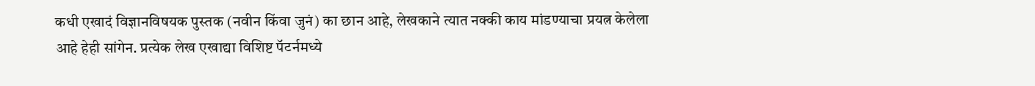कधी एखादं विज्ञानविषयक पुस्तक (नवीन किंवा जुनं) का छान आहे, लेखकाने त्यात नक्की काय मांडण्याचा प्रयत्न केलेला आहे हेही सांगेन. प्रत्येक लेख एखाद्या विशिष्ट पॅटर्नमध्ये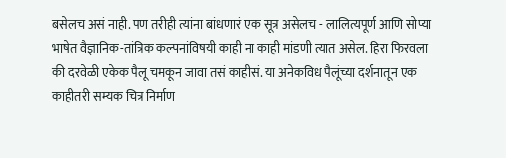बसेलच असं नाही. पण तरीही त्यांना बांधणारं एक सूत्र असेलच - लालित्यपूर्ण आणि सोप्या भाषेत वैज्ञानिक-तांत्रिक कल्पनांविषयी काही ना काही मांडणी त्यात असेल. हिरा फिरवला की दरवेळी एकेक पैलू चमकून जावा तसं काहीसं. या अनेकविध पैलूंच्या दर्शनातून एक काहीतरी सम्यक चित्र निर्माण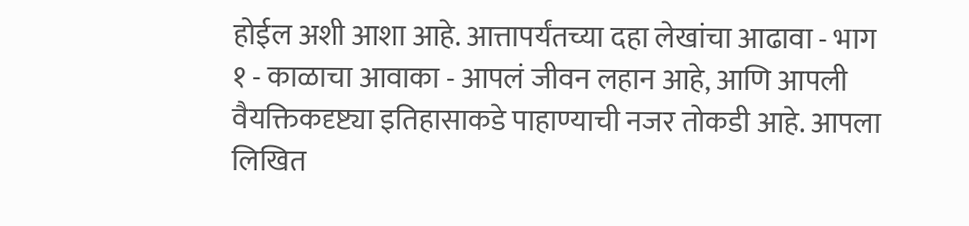होईल अशी आशा आहे. आत्तापर्यंतच्या दहा लेखांचा आढावा - भाग १ - काळाचा आवाका - आपलं जीवन लहान आहे, आणि आपली वैयक्तिकदृष्ट्या इतिहासाकडे पाहाण्याची नजर तोकडी आहे. आपला लिखित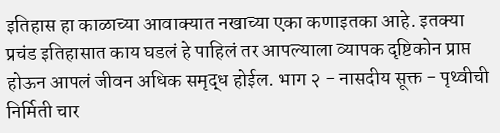इतिहास हा काळाच्या आवाक्यात नखाच्या एका कणाइतका आहे. इतक्या प्रचंड इतिहासात काय घडलं हे पाहिलं तर आपल्याला व्यापक दृष्टिकोन प्राप्त होऊन आपलं जीवन अधिक समृद्ध होईल. भाग २ - नासदीय सूक्त - पृथ्वीची निर्मिती चार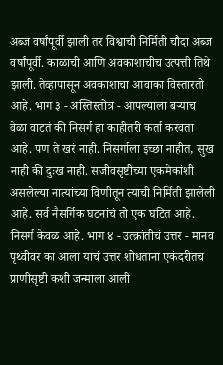अब्ज वर्षांपूर्वी झाली तर विश्वाची निर्मिती चौदा अब्ज वर्षांपूर्वी. काळाची आणि अवकाशाचीच उत्पत्ती तिथे झाली. तेव्हापासून अवकाशाचा आवाका विस्तारतो आहे. भाग ३ - अस्तिस्तोत्र - आपल्याला बऱ्याच वेळा वाटतं की निसर्ग हा काहीतरी कर्ता करवता आहे. पण ते खरं नाही. निसर्गाला इच्छा नाहीत, सुख नाही की दुःख नाही. सजीवसृष्टीच्या एकमेकांशी असलेल्या नात्यांच्या विणीतून त्याची निर्मिती झालेली आहे. सर्व नैसर्गिक घटनांचं तो एक घटित आहे. निसर्ग केवळ आहे. भाग ४ - उत्क्रांतीचं उत्तर - मानव पृथ्वीवर का आला याचं उत्तर शोधताना एकंदरीतच प्राणीसृष्टी कशी जन्माला आली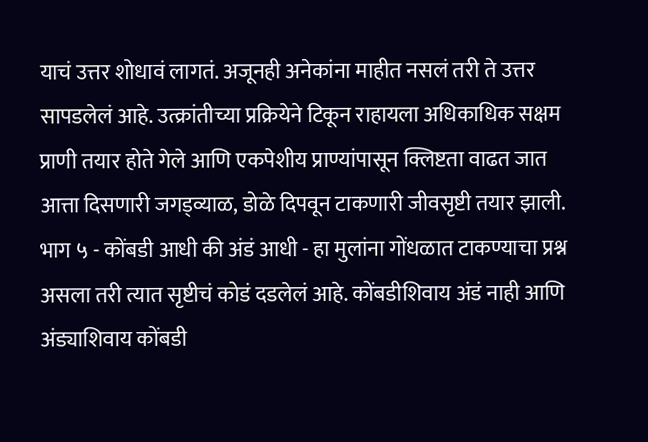याचं उत्तर शोधावं लागतं. अजूनही अनेकांना माहीत नसलं तरी ते उत्तर सापडलेलं आहे. उत्क्रांतीच्या प्रक्रियेने टिकून राहायला अधिकाधिक सक्षम प्राणी तयार होते गेले आणि एकपेशीय प्राण्यांपासून क्लिष्टता वाढत जात आत्ता दिसणारी जगड्व्याळ, डोळे दिपवून टाकणारी जीवसृष्टी तयार झाली. भाग ५ - कोंबडी आधी की अंडं आधी - हा मुलांना गोंधळात टाकण्याचा प्रश्न असला तरी त्यात सृष्टीचं कोडं दडलेलं आहे. कोंबडीशिवाय अंडं नाही आणि अंड्याशिवाय कोंबडी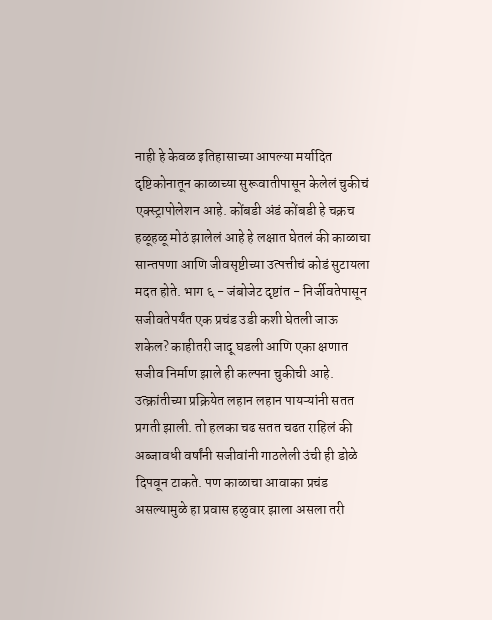नाही हे केवळ इतिहासाच्या आपल्या मर्यादित दृष्टिकोनातून काळाच्या सुरूवातीपासून केलेलं चुकीचं एक्स्ट्रापोलेशन आहे. कोंबडी अंडं कोंबडी हे चक्रच हळूहळू मोठं झालेलं आहे हे लक्षात घेतलं की काळाचा सान्तपणा आणि जीवसृष्टीच्या उत्पत्तीचं कोडं सुटायला मदत होते. भाग ६ - जंबोजेट दृष्टांत - निर्जीवतेपासून सजीवतेपर्यंत एक प्रचंड उडी कशी घेतली जाऊ शकेल? काहीतरी जादू घडली आणि एका क्षणात सजीव निर्माण झाले ही कल्पना चुकीची आहे. उत्क्रांतीच्या प्रक्रियेत लहान लहान पायऱ्यांनी सतत प्रगती झाली. तो हलका चढ सतत चढत राहिलं की अब्जावधी वर्षांनी सजीवांनी गाठलेली उंची ही डोळे दिपवून टाकते. पण काळाचा आवाका प्रचंड असल्यामुळे हा प्रवास हळुवार झाला असला तरी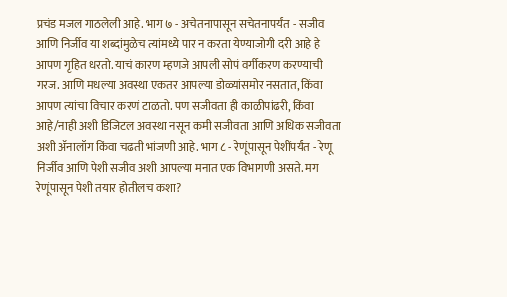प्रचंड मजल गाठलेली आहे. भाग ७ - अचेतनापासून सचेतनापर्यंत - सजीव आणि निर्जीव या शब्दांमुळेच त्यांमध्ये पार न करता येण्याजोगी दरी आहे हे आपण गृहित धरतो. याचं कारण म्हणजे आपली सोपं वर्गीकरण करण्याची गरज. आणि मधल्या अवस्था एकतर आपल्या डोळ्यांसमोर नसतात, किंवा आपण त्यांचा विचार करणं टाळतो. पण सजीवता ही काळीपांढरी, किंवा आहे/नाही अशी डिजिटल अवस्था नसून कमी सजीवता आणि अधिक सजीवता अशी ॲनालॉग किंवा चढती भांजणी आहे. भाग ८ - रेणूंपासून पेशींपर्यंत - रेणू निर्जीव आणि पेशी सजीव अशी आपल्या मनात एक विभागणी असते. मग रेणूंपासून पेशी तयार होतीलच कशा?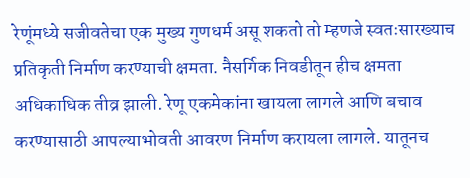रेणूंमध्ये सजीवतेचा एक मुख्य गुणधर्म असू शकतो तो म्हणजे स्वतःसारख्याच प्रतिकृती निर्माण करण्याची क्षमता. नैसर्गिक निवडीतून हीच क्षमता अधिकाधिक तीव्र झाली. रेणू एकमेकांना खायला लागले आणि बचाव करण्यासाठी आपल्याभोवती आवरण निर्माण करायला लागले. यातूनच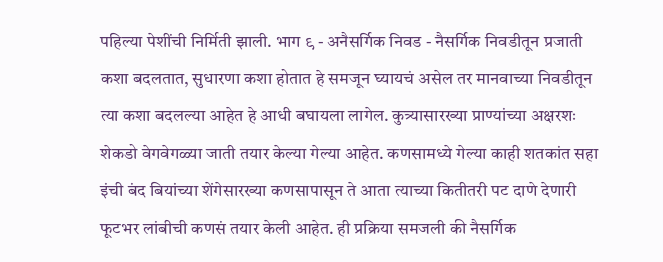पहिल्या पेशींची निर्मिती झाली. भाग ९ - अनैसर्गिक निवड - नैसर्गिक निवडीतून प्रजाती कशा बदलतात, सुधारणा कशा होतात हे समजून घ्यायचं असेल तर मानवाच्या निवडीतून त्या कशा बदलल्या आहेत हे आधी बघायला लागेल. कुत्र्यासारख्या प्राण्यांच्या अक्षरशः शेकडो वेगवेगळ्या जाती तयार केल्या गेल्या आहेत. कणसामध्ये गेल्या काही शतकांत सहा इंची बंद बियांच्या शेंगेसारख्या कणसापासून ते आता त्याच्या कितीतरी पट दाणे देणारी फूटभर लांबीची कणसं तयार केली आहेत. ही प्रक्रिया समजली की नैसर्गिक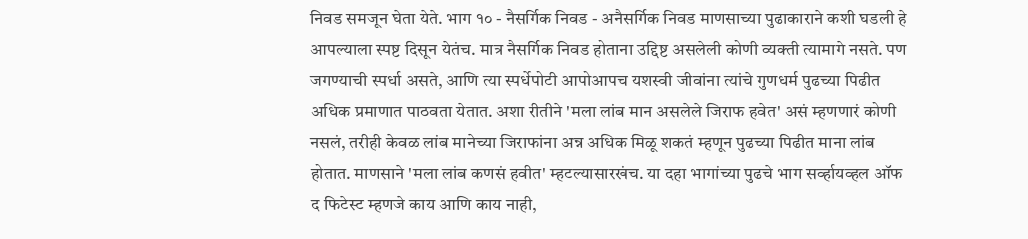निवड समजून घेता येते. भाग १० - नैसर्गिक निवड - अनैसर्गिक निवड माणसाच्या पुढाकाराने कशी घडली हे आपल्याला स्पष्ट दिसून येतंच. मात्र नैसर्गिक निवड होताना उद्दिष्ट असलेली कोणी व्यक्ती त्यामागे नसते. पण जगण्याची स्पर्धा असते, आणि त्या स्पर्धेपोटी आपोआपच यशस्वी जीवांना त्यांचे गुणधर्म पुढच्या पिढीत अधिक प्रमाणात पाठवता येतात. अशा रीतीने 'मला लांब मान असलेले जिराफ हवेत' असं म्हणणारं कोणी नसलं, तरीही केवळ लांब मानेच्या जिराफांना अन्न अधिक मिळू शकतं म्हणून पुढच्या पिढीत माना लांब होतात. माणसाने 'मला लांब कणसं हवीत' म्हटल्यासारखंच. या दहा भागांच्या पुढचे भाग सर्व्हायव्हल ऑफ द फिटेस्ट म्हणजे काय आणि काय नाही,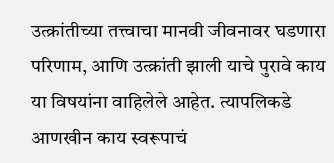उत्क्रांतीच्या तत्त्वाचा मानवी जीवनावर घडणारा परिणाम, आणि उत्क्रांती झाली याचे पुरावे काय या विषयांना वाहिलेले आहेत. त्यापलिकडे आणखीन काय स्वरूपाचं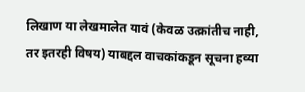लिखाण या लेखमालेत यावं (केवळ उत्क्रांतीच नाही, तर इतरही विषय) याबद्दल वाचकांकडून सूचना हव्या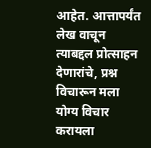आहेत. आत्तापर्यंत लेख वाचून त्याबद्दल प्रोत्साहन देणारांचे, प्रश्न विचारून मला योग्य विचार करायला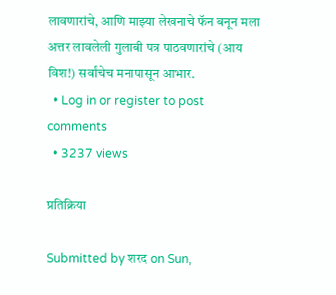लावणारांचे, आणि माझ्या लेखनाचे फॅन बनून मला अत्तर लावलेली गुलाबी पत्र पाठवणारांचे (आय विश!) सर्वांचेच मनापासून आभार.
  • Log in or register to post comments
  • 3237 views

प्रतिक्रिया

Submitted by शरद on Sun,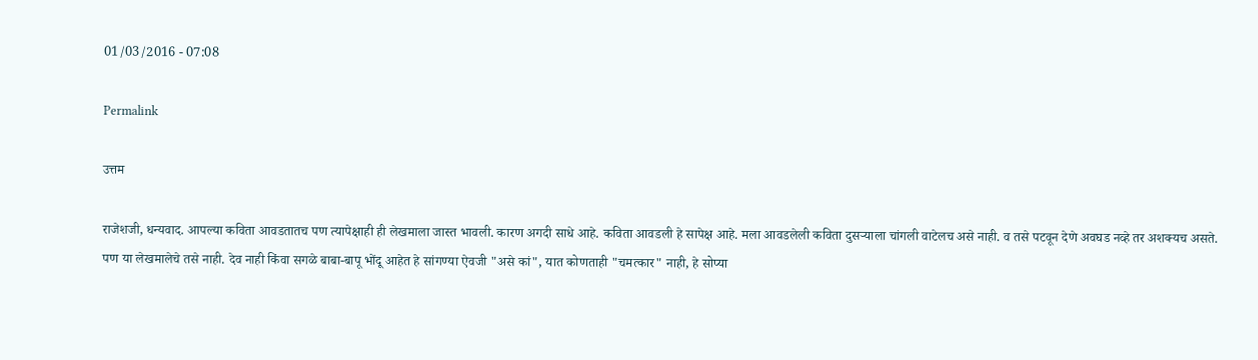01/03/2016 - 07:08

Permalink

उत्तम

राजेशजी, धन्यवाद. आपल्या कविता आवडतातच पण त्यापेक्षाही ही लेखमाला जास्त भावली. कारण अगदी साधे आहे. कविता आवडली हे सापेक्ष आहे. मला आवडलेली कविता दुसर्‍याला चांगली वाटेलच असे नाही. व तसे पटवून देणे अवघड नव्हे तर अशक्यच असते. पण या लेखमालेचे तसे नाही. देव नाही किंवा सगळे बाबा-बापू भोंदू आहेत हे सांगण्या ऐवजी "असे कां", यात कोणताही "चमत्कार" नाही, हे सोप्या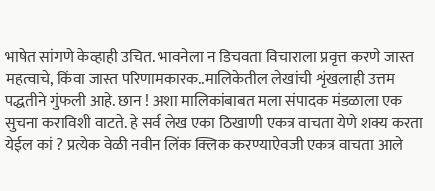भाषेत सांगणे केव्हाही उचित. भावनेला न डिचवता विचाराला प्रवृत्त करणे जास्त महत्वाचे, किंवा जास्त परिणामकारक..मालिकेतील लेखांची शृंखलाही उत्तम पद्धतीने गुंफली आहे. छान ! अशा मालिकांबाबत मला संपादक मंडळाला एक सुचना कराविशी वाटते. हे सर्व लेख एका ठिखाणी एकत्र वाचता येणे शक्य करता येईल कां ? प्रत्येक वेळी नवीन लिंक क्लिक करण्याऐवजी एकत्र वाचता आले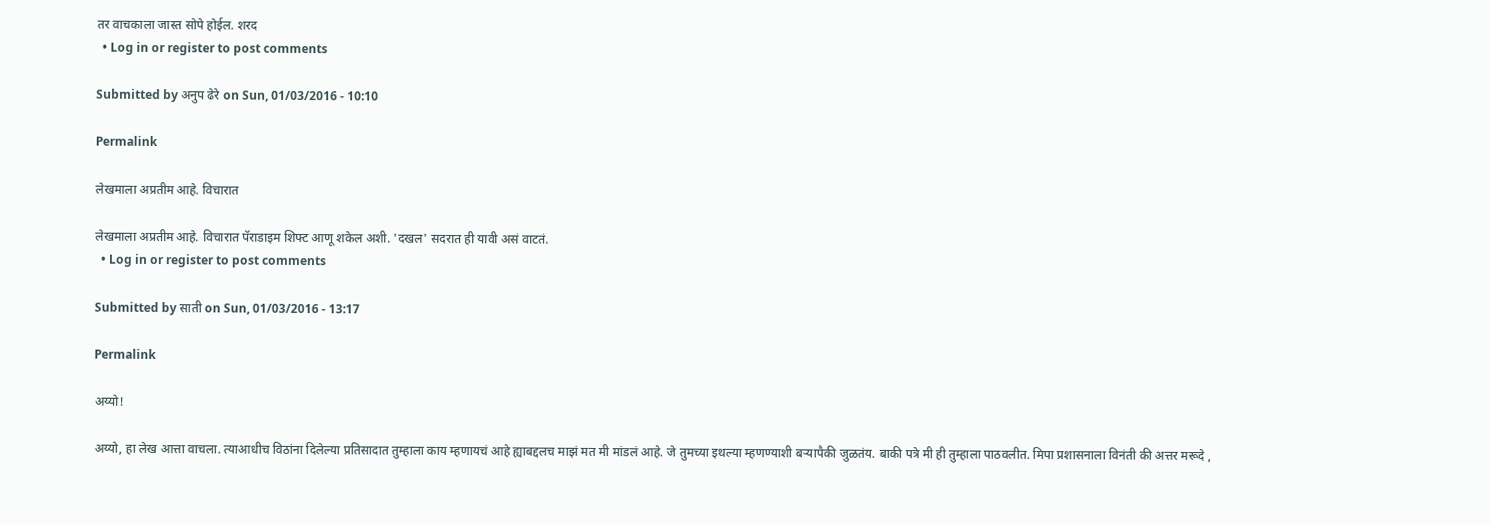तर वाचकाला जास्त सोपे होईल. शरद
  • Log in or register to post comments

Submitted by अनुप ढेरे on Sun, 01/03/2016 - 10:10

Permalink

लेखमाला अप्रतीम आहे. विचारात

लेखमाला अप्रतीम आहे. विचारात पॅराडाइम शिफ्ट आणू शकेल अशी. 'दखल' सदरात ही यावी असं वाटतं.
  • Log in or register to post comments

Submitted by साती on Sun, 01/03/2016 - 13:17

Permalink

अय्यो!

अय्यो, हा लेख आत्ता वाचला. त्याआधीच विठांना दिलेल्या प्रतिसादात तुम्हाला काय म्हणायचं आहे ह्याबद्दलच माझं मत मी मांडलं आहे. जे तुमच्या इथल्या म्हणण्याशी बर्‍यापैकी जुळतंय. बाकी पत्रे मी ही तुम्हाला पाठवलीत. मिपा प्रशासनाला विनंती की अत्तर मरूदे ,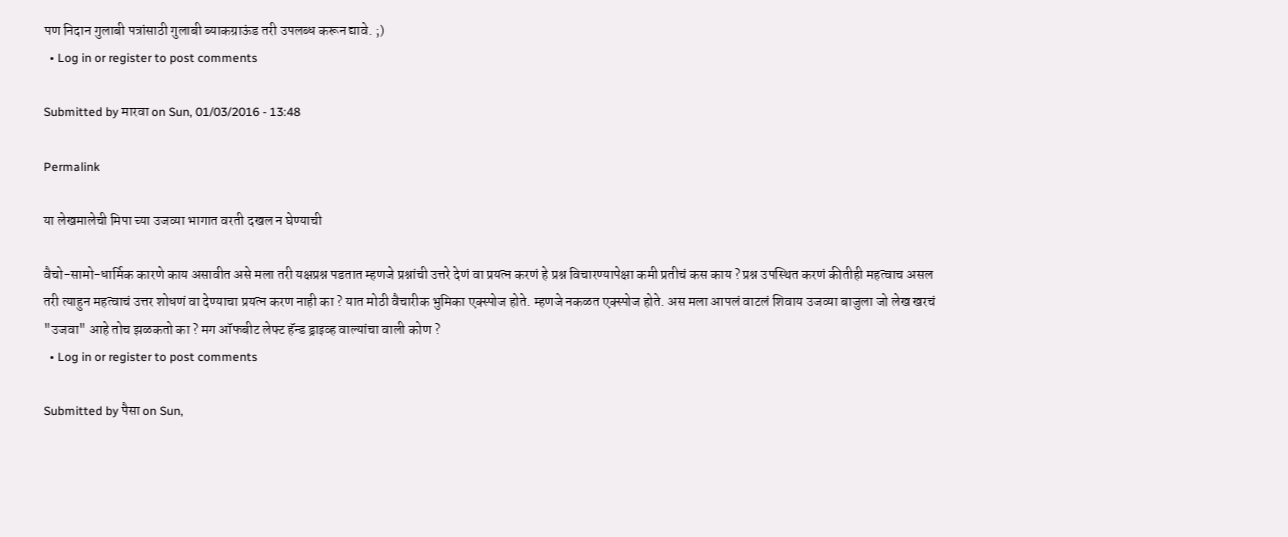पण निदान गुलाबी पत्रांसाठी गुलाबी ब्याकग्राऊंड तरी उपलब्ध करून द्यावे. ;)
  • Log in or register to post comments

Submitted by मारवा on Sun, 01/03/2016 - 13:48

Permalink

या लेखमालेची मिपा च्या उजव्या भागात वरती दखल न घेण्याची

वैचो-सामो-धार्मिक कारणे काय असावीत असे मला तरी यक्षप्रश्न पडतात म्हणजे प्रश्नांची उत्तरे देणं वा प्रयत्न करणं हे प्रश्न विचारण्यापेक्षा कमी प्रतीचं कस काय ? प्रश्न उपस्थित करणं कीतीही महत्वाच असल तरी त्याहुन महत्वाचं उत्तर शोधणं वा देण्याचा प्रयत्न करण नाही का ? यात मोठी वैचारीक भुमिका एक्स्पोज होते. म्हणजे नकळत एक्स्पोज होते. अस मला आपलं वाटलं शिवाय उजव्या बाजुला जो लेख खरचं "उजवा" आहे तोच झळकतो का ? मग ऑफबीट लेफ्ट हॅन्ड ड्राइव्ह वाल्यांचा वाली कोण ?
  • Log in or register to post comments

Submitted by पैसा on Sun,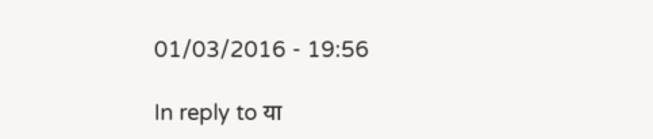01/03/2016 - 19:56

In reply to या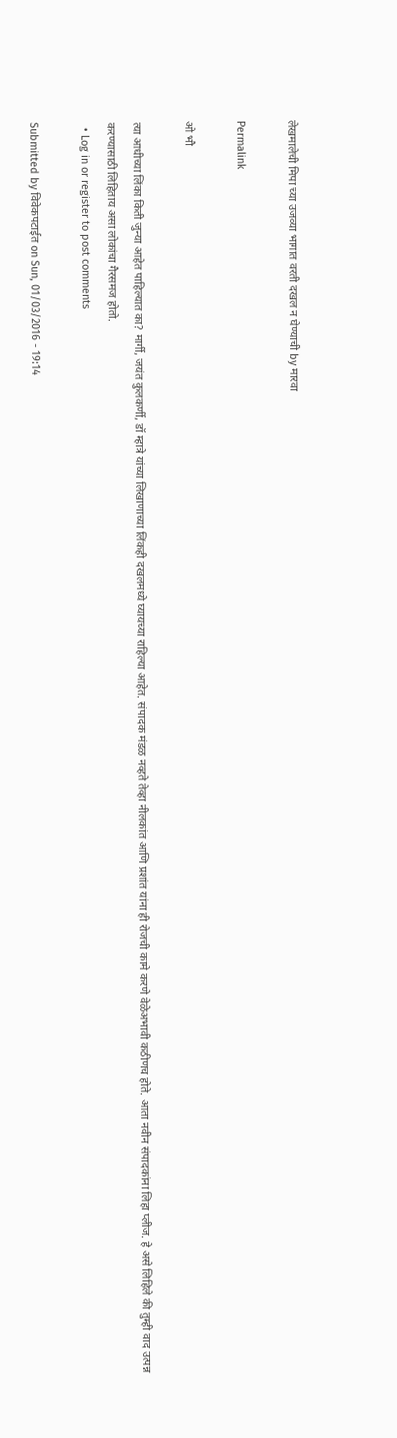लेखमालेची मिपा च्या उजव्या भागात वरती दखल न घेण्याची by मारवा

Permalink

ओ भौ

त्या आधीच्या लिंका किती जुन्या आहेत पाहिल्यात का? मार्गी, जयंत कुलकर्णी, डॉ म्हात्रे यांच्या लिखाणाच्या लिंकही दखलमध्ये घ्यायच्या राहिल्या आहेत. संपादक मंडळ नव्हते तेव्हा नीलकांत आणि प्रशांत यांना ही रोजची कामे करणे वेळेअभावी कठीणच होते. आता नवीन संपादकांना लिहा प्लीज. हे असे लिहिले की तुम्ही वाद उत्पन्न करण्यासाठी लिहिताय असा लोकांचा गैरसमज होतो.
  • Log in or register to post comments

Submitted by विवेकपटाईत on Sun, 01/03/2016 - 19:14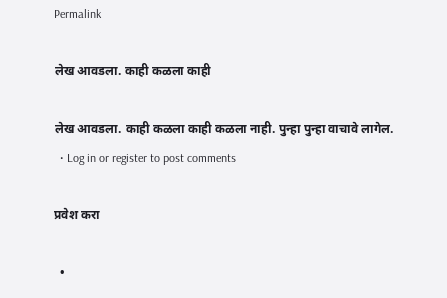Permalink

लेख आवडला. काही कळला काही

लेख आवडला. काही कळला काही कळला नाही. पुन्हा पुन्हा वाचावे लागेल.
  • Log in or register to post comments

प्रवेश करा

  •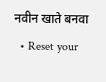नवीन खाते बनवा
  • Reset your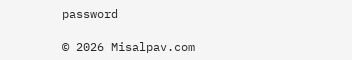password

© 2026 Misalpav.com